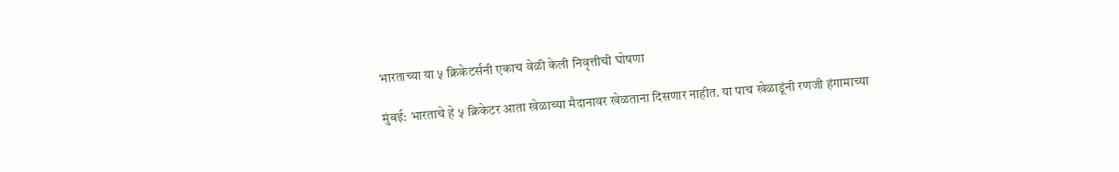भारताच्या या ५ क्रिकेटर्सनी एकाच वेळी केली निवृत्तीची घोषणा

मुंबई: भारताचे हे ५ क्रिकेटर आता खेळाच्या मैदानावर खेळताना दिसणार नाहीत. या पाच खेळाडूंनी रणजी हंगामाच्या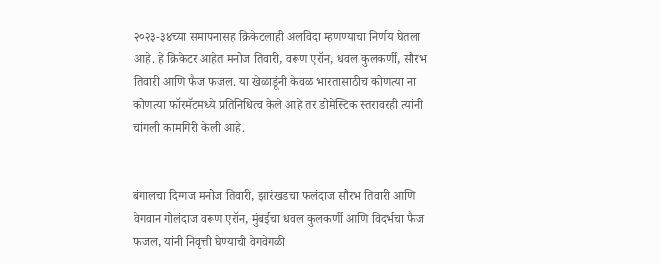२०२३-३४च्या समापनासह क्रिकेटलाही अलविदा म्हणण्याचा निर्णय घेतला आहे. हे क्रिकेटर आहेत मनोज तिवारी, वरूण एरॉन, धवल कुलकर्णी, सौरभ तिवारी आणि फैज फजल. या खेळाडूंनी केवळ भारतासाठीच कोणत्या ना कोणत्या फॉरमॅटमध्ये प्रतिनिधित्व केले आहे तर डोमेस्टिक स्तरावरही त्यांनी चांगली कामगिरी केली आहे.


बंगालचा दिग्गज मनोज तिवारी, झारंखडचा फलंदाज सौरभ तिवारी आणि वेगवान गोलंदाज वरूण एरॉन, मुंबईचा धवल कुलकर्णी आणि विदर्भचा फैज फजल, यांनी निवृत्ती घेण्याची वेगवेगळी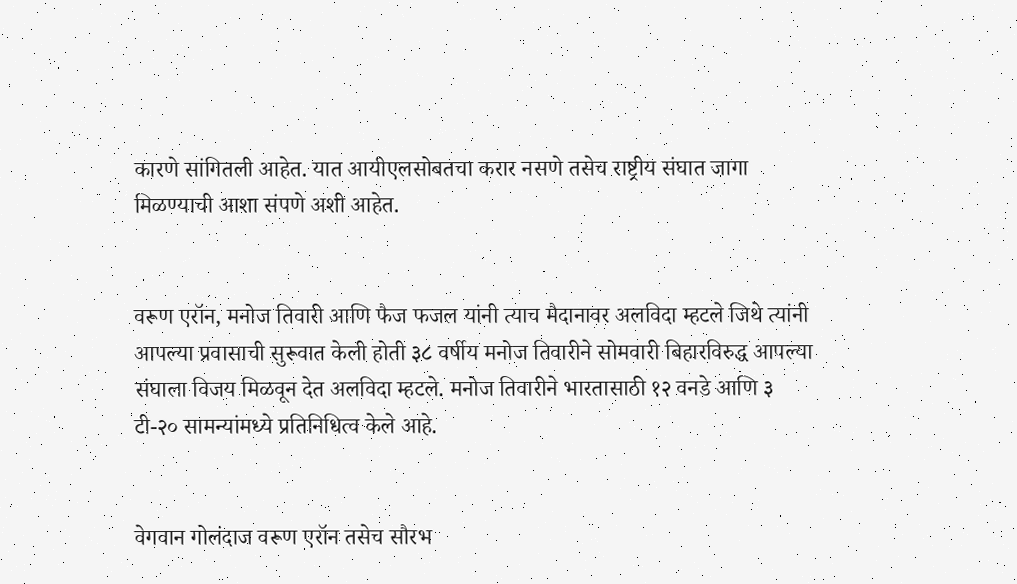कारणे सांगितली आहेत. यात आयीएलसोबतचा करार नसणे तसेच राष्ट्रीय संघात जागा मिळण्याची आशा संपणे अशी आहेत.


वरूण एरॉन, मनोज तिवारी आणि फैज फजल यांनी त्याच मैदानावर अलविदा म्हटले जिथे त्यांनी आपल्या प्रवासाची सुरूवात केली होती ३८ वर्षीय मनोज तिवारीने सोमवारी बिहारविरुद्ध आपल्या संघाला विजय मिळवून देत अलविदा म्हटले. मनोज तिवारीने भारतासाठी १२ वनडे आणि ३ टी-२० सामन्यांमध्ये प्रतिनिधित्व केले आहे.


वेगवान गोलंदाज वरूण एरॉन तसेच सौरभ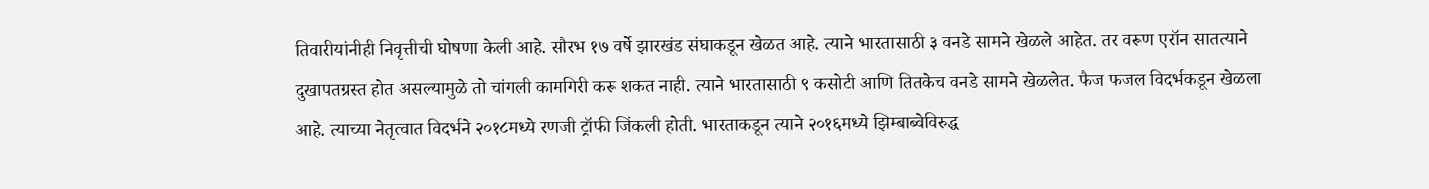तिवारीयांनीही निवृत्तीची घोषणा केली आहे. सौरभ १७ वर्षे झारखंड संघाकडून खेळत आहे. त्याने भारतासाठी ३ वनडे सामने खेळले आहेत. तर वरूण एरॉन सातत्याने दुखापतग्रस्त होत असल्यामुळे तो चांगली कामगिरी करू शकत नाही. त्याने भारतासाठी ९ कसोटी आणि तितकेच वनडे सामने खेळलेत. फैज फजल विदर्भकडून खेळला आहे. त्याच्या नेतृत्वात विदर्भने २०१८मध्ये रणजी ट्रॉफी जिंकली होती. भारताकडून त्याने २०१६मध्ये झिम्बाब्वेविरुद्ध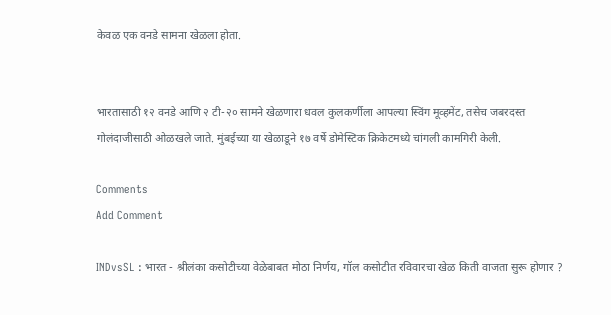केवळ एक वनडे सामना खेळला होता.


भारतासाठी १२ वनडे आणि २ टी-२० सामने खेळणारा धवल कुलकर्णीला आपल्या स्विंग मूव्हमेंट, तसेच जबरदस्त गोलंदाजीसाठी ओळखले जाते. मुंबईच्या या खेळाडूने १७ वर्षे डोमेस्टिक क्रिकेटमध्ये चांगली कामगिरी केली.

Comments
Add Comment

INDvsSL : भारत - श्रीलंका कसोटीच्या वेळेबाबत मोठा निर्णय, गॉल कसोटीत रविवारचा खेळ किती वाजता सुरू होणार ?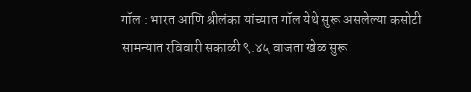गॉल : भारत आणि श्रीलंका यांच्यात गॉल येथे सुरू असलेल्या कसोटी सामन्यात रविवारी सकाळी ९.४५ वाजता खेळ सुरू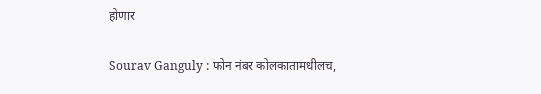होणार

Sourav Ganguly : फोन नंबर कोलकातामधीलच,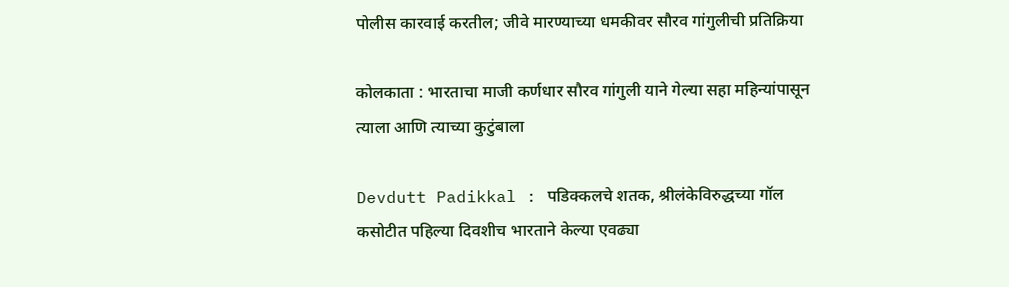पोलीस कारवाई करतील; जीवे मारण्याच्या धमकीवर सौरव गांगुलीची प्रतिक्रिया

कोलकाता : भारताचा माजी कर्णधार सौरव गांगुली याने गेल्या सहा महिन्यांपासून त्याला आणि त्याच्या कुटुंबाला

Devdutt Padikkal : पडिक्कलचे शतक, श्रीलंकेविरुद्धच्या गॉल कसोटीत पहिल्या दिवशीच भारताने केल्या एवढ्या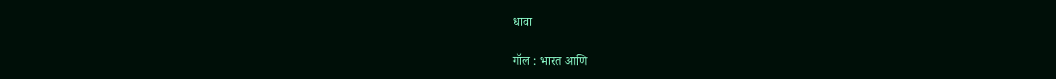धावा

गॉल : भारत आणि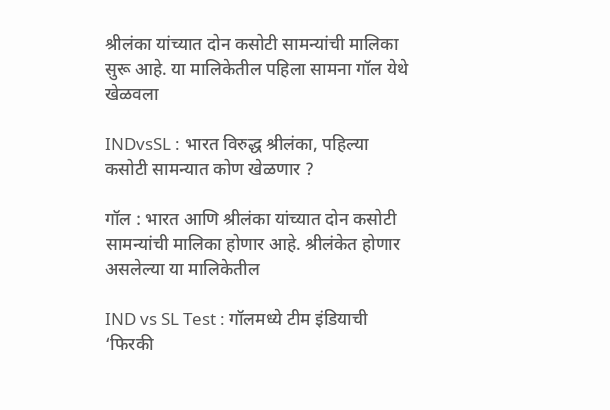श्रीलंका यांच्यात दोन कसोटी सामन्यांची मालिका सुरू आहे. या मालिकेतील पहिला सामना गॉल येथे खेळवला

INDvsSL : भारत विरुद्ध श्रीलंका, पहिल्या कसोटी सामन्यात कोण खेळणार ?

गॉल : भारत आणि श्रीलंका यांच्यात दोन कसोटी सामन्यांची मालिका होणार आहे. श्रीलंकेत होणार असलेल्या या मालिकेतील

IND vs SL Test : गॉलमध्ये टीम इंडियाची ‘फिरकी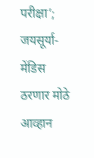परीक्षा’; जयसूर्या-मेंडिस ठरणार मोठे आव्हान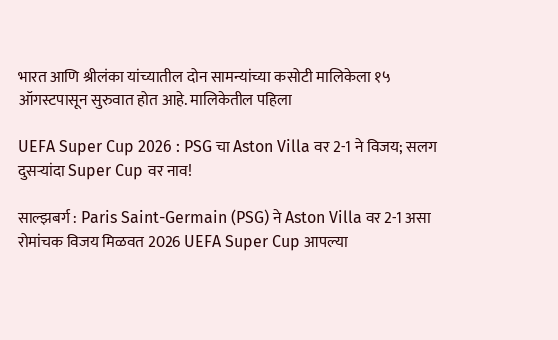भारत आणि श्रीलंका यांच्यातील दोन सामन्यांच्या कसोटी मालिकेला १५ ऑगस्टपासून सुरुवात होत आहे. मालिकेतील पहिला

UEFA Super Cup 2026 : PSG चा Aston Villa वर 2-1 ने विजय; सलग दुसऱ्यांदा Super Cup वर नाव!

साल्झबर्ग : Paris Saint-Germain (PSG) ने Aston Villa वर 2-1 असा रोमांचक विजय मिळवत 2026 UEFA Super Cup आपल्या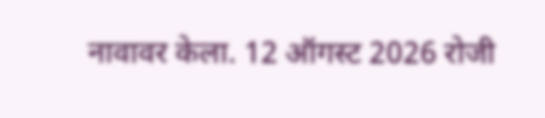नावावर केला. 12 ऑगस्ट 2026 रोजी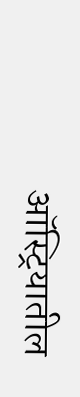ऑस्ट्रियातील